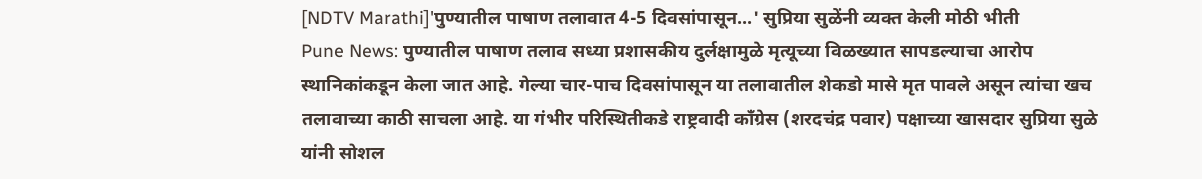[NDTV Marathi]'पुण्यातील पाषाण तलावात 4-5 दिवसांपासून...' सुप्रिया सुळेंनी व्यक्त केली मोठी भीती
Pune News: पुण्यातील पाषाण तलाव सध्या प्रशासकीय दुर्लक्षामुळे मृत्यूच्या विळख्यात सापडल्याचा आरोप स्थानिकांकडून केला जात आहे. गेल्या चार-पाच दिवसांपासून या तलावातील शेकडो मासे मृत पावले असून त्यांचा खच तलावाच्या काठी साचला आहे. या गंभीर परिस्थितीकडे राष्ट्रवादी काँग्रेस (शरदचंद्र पवार) पक्षाच्या खासदार सुप्रिया सुळे यांनी सोशल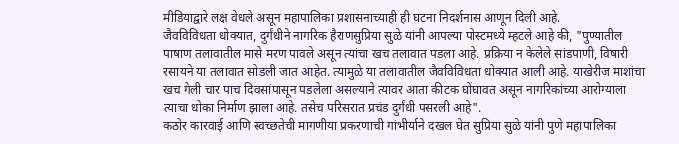मीडियाद्वारे लक्ष वेधले असून महापालिका प्रशासनाच्याही ही घटना निदर्शनास आणून दिली आहे.
जैवविविधता धोक्यात, दुर्गंधीने नागरिक हैराणसुप्रिया सुळे यांनी आपल्या पोस्टमध्ये म्हटले आहे की, "पुण्यातील पाषाण तलावातील मासे मरण पावले असून त्यांचा खच तलावात पडला आहे. प्रक्रिया न केलेले सांडपाणी, विषारी रसायने या तलावात सोडली जात आहेत. त्यामुळे या तलावातील जैवविविधता धोक्यात आली आहे. याखेरीज माशांचा खच गेली चार पाच दिवसांपासून पडलेला असल्याने त्यावर आता कीटक घोंघावत असून नागरिकांच्या आरोग्याला त्याचा धोका निर्माण झाला आहे. तसेच परिसरात प्रचंड दुर्गंधी पसरली आहे".
कठोर कारवाई आणि स्वच्छतेची मागणीया प्रकरणाची गांभीर्याने दखल घेत सुप्रिया सुळे यांनी पुणे महापालिका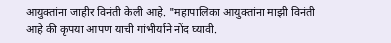आयुक्तांना जाहीर विनंती केली आहे. "महापालिका आयुक्तांना माझी विनंती आहे की कृपया आपण याची गांभीर्याने नोंद घ्यावी.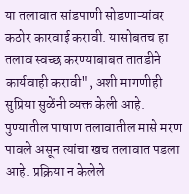या तलावात सांडपाणी सोडणाऱ्यांवर कठोर कारवाई करावी. यासोबतच हा तलाव स्वच्छ करण्याबाबत तातडीने कार्यवाही करावी", अशी मागणीही सुप्रिया सुळेंनी व्यक्त केली आहे.
पुण्यातील पाषाण तलावातील मासे मरण पावले असून त्यांचा खच तलावात पडला आहे. प्रक्रिया न केलेले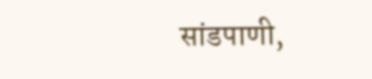सांडपाणी,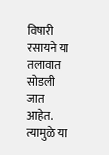विषारी रसायने या तलावात सोडली जात आहेत. त्यामुळे या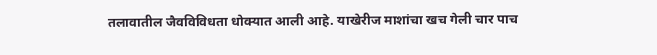तलावातील जैवविविधता धोक्यात आली आहे. याखेरीज माशांचा खच गेली चार पाच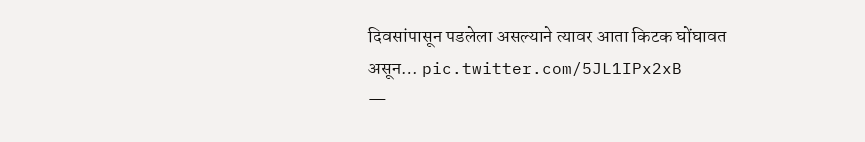दिवसांपासून पडलेला असल्याने त्यावर आता किटक घोंघावत असून… pic.twitter.com/5JL1IPx2xB
—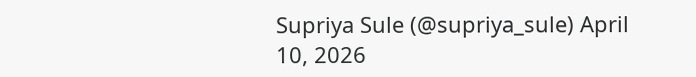Supriya Sule (@supriya_sule) April 10, 2026